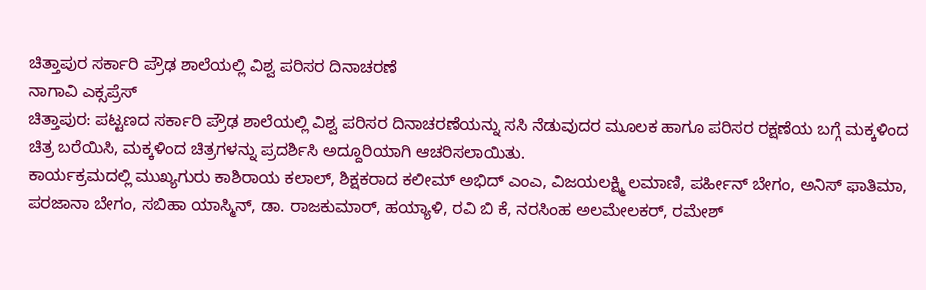ಚಿತ್ತಾಪುರ ಸರ್ಕಾರಿ ಪ್ರೌಢ ಶಾಲೆಯಲ್ಲಿ ವಿಶ್ವ ಪರಿಸರ ದಿನಾಚರಣೆ
ನಾಗಾವಿ ಎಕ್ಸಪ್ರೆಸ್
ಚಿತ್ತಾಪುರ: ಪಟ್ಟಣದ ಸರ್ಕಾರಿ ಪ್ರೌಢ ಶಾಲೆಯಲ್ಲಿ ವಿಶ್ವ ಪರಿಸರ ದಿನಾಚರಣೆಯನ್ನು ಸಸಿ ನೆಡುವುದರ ಮೂಲಕ ಹಾಗೂ ಪರಿಸರ ರಕ್ಷಣೆಯ ಬಗ್ಗೆ ಮಕ್ಕಳಿಂದ ಚಿತ್ರ ಬರೆಯಿಸಿ, ಮಕ್ಕಳಿಂದ ಚಿತ್ರಗಳನ್ನು ಪ್ರದರ್ಶಿಸಿ ಅದ್ದೂರಿಯಾಗಿ ಆಚರಿಸಲಾಯಿತು.
ಕಾರ್ಯಕ್ರಮದಲ್ಲಿ ಮುಖ್ಯಗುರು ಕಾಶಿರಾಯ ಕಲಾಲ್, ಶಿಕ್ಷಕರಾದ ಕಲೀಮ್ ಅಭಿದ್ ಎಂಎ, ವಿಜಯಲಕ್ಷ್ಮಿ ಲಮಾಣಿ, ಪರ್ಹೀನ್ ಬೇಗಂ, ಅನಿಸ್ ಫಾತಿಮಾ, ಪರಜಾನಾ ಬೇಗಂ, ಸಬಿಹಾ ಯಾಸ್ಮಿನ್, ಡಾ. ರಾಜಕುಮಾರ್, ಹಯ್ಯಾಳಿ, ರವಿ ಬಿ ಕೆ, ನರಸಿಂಹ ಅಲಮೇಲಕರ್, ರಮೇಶ್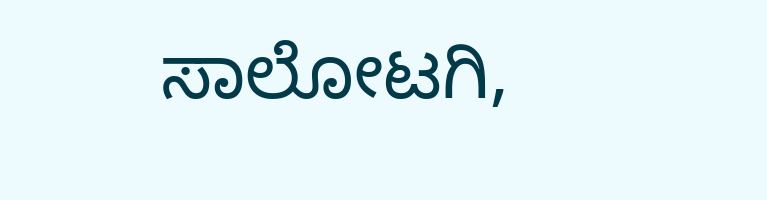ಸಾಲೋಟಗಿ,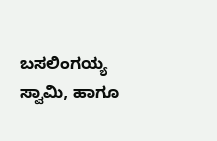ಬಸಲಿಂಗಯ್ಯ ಸ್ವಾಮಿ, ಹಾಗೂ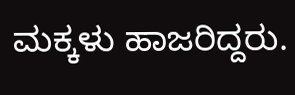ಮಕ್ಕಳು ಹಾಜರಿದ್ದರು.